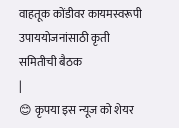वाहतूक कोंडीवर कायमस्वरूपी उपाययोजनांसाठी कृती समितीची बैठक
|
😊 कृपया इस न्यूज को शेयर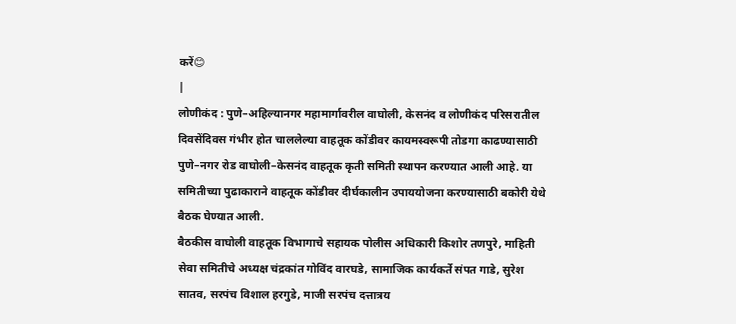करें😊
|
लोणीकंद : पुणे–अहिल्यानगर महामार्गावरील वाघोली, केसनंद व लोणीकंद परिसरातील दिवसेंदिवस गंभीर होत चाललेल्या वाहतूक कोंडीवर कायमस्वरूपी तोडगा काढण्यासाठी पुणे–नगर रोड वाघोली–केसनंद वाहतूक कृती समिती स्थापन करण्यात आली आहे. या समितीच्या पुढाकाराने वाहतूक कोंडीवर दीर्घकालीन उपाययोजना करण्यासाठी बकोरी येथे बैठक घेण्यात आली.
बैठकीस वाघोली वाहतूक विभागाचे सहायक पोलीस अधिकारी किशोर तणपुरे, माहिती सेवा समितीचे अध्यक्ष चंद्रकांत गोविंद वारघडे, सामाजिक कार्यकर्ते संपत गाडे, सुरेश सातव, सरपंच विशाल हरगुडे, माजी सरपंच दत्तात्रय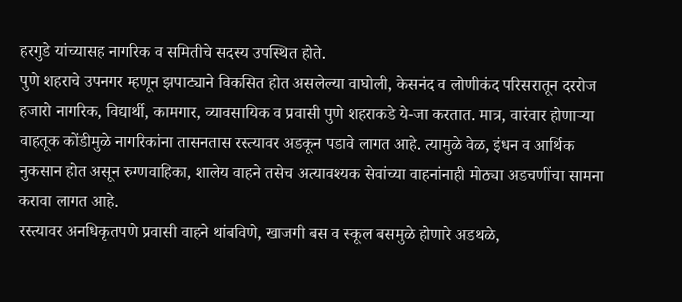हरगुडे यांच्यासह नागरिक व समितीचे सदस्य उपस्थित होते.
पुणे शहराचे उपनगर म्हणून झपाट्याने विकसित होत असलेल्या वाघोली, केसनंद व लोणीकंद परिसरातून दररोज हजारो नागरिक, विद्यार्थी, कामगार, व्यावसायिक व प्रवासी पुणे शहराकडे ये-जा करतात. मात्र, वारंवार होणाऱ्या वाहतूक कोंडीमुळे नागरिकांना तासनतास रस्त्यावर अडकून पडावे लागत आहे. त्यामुळे वेळ, इंधन व आर्थिक नुकसान होत असून रुग्णवाहिका, शालेय वाहने तसेच अत्यावश्यक सेवांच्या वाहनांनाही मोठ्या अडचणींचा सामना करावा लागत आहे.
रस्त्यावर अनधिकृतपणे प्रवासी वाहने थांबविणे, खाजगी बस व स्कूल बसमुळे होणारे अडथळे,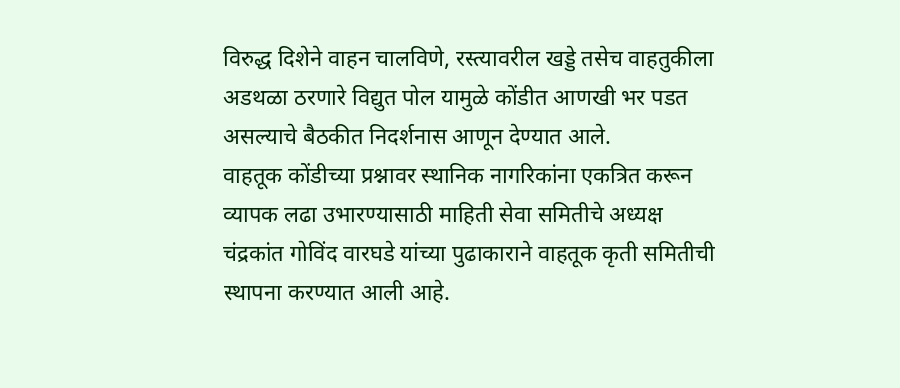विरुद्ध दिशेने वाहन चालविणे, रस्त्यावरील खड्डे तसेच वाहतुकीला अडथळा ठरणारे विद्युत पोल यामुळे कोंडीत आणखी भर पडत असल्याचे बैठकीत निदर्शनास आणून देण्यात आले.
वाहतूक कोंडीच्या प्रश्नावर स्थानिक नागरिकांना एकत्रित करून व्यापक लढा उभारण्यासाठी माहिती सेवा समितीचे अध्यक्ष चंद्रकांत गोविंद वारघडे यांच्या पुढाकाराने वाहतूक कृती समितीची स्थापना करण्यात आली आहे.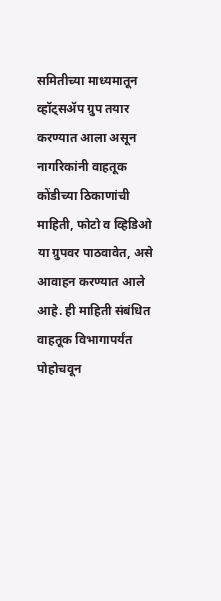समितीच्या माध्यमातून व्हॉट्सॲप ग्रुप तयार करण्यात आला असून नागरिकांनी वाहतूक कोंडीच्या ठिकाणांची माहिती, फोटो व व्हिडिओ या ग्रुपवर पाठवावेत, असे आवाहन करण्यात आले आहे. ही माहिती संबंधित वाहतूक विभागापर्यंत पोहोचवून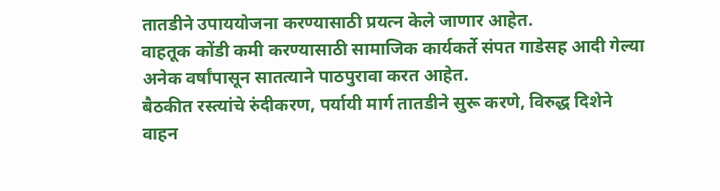तातडीने उपाययोजना करण्यासाठी प्रयत्न केले जाणार आहेत.
वाहतूक कोंडी कमी करण्यासाठी सामाजिक कार्यकर्ते संपत गाडेसह आदी गेल्या अनेक वर्षांपासून सातत्याने पाठपुरावा करत आहेत.
बैठकीत रस्त्यांचे रुंदीकरण, पर्यायी मार्ग तातडीने सुरू करणे, विरुद्ध दिशेने वाहन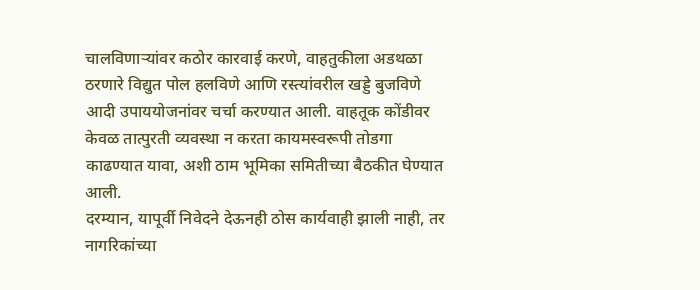चालविणाऱ्यांवर कठोर कारवाई करणे, वाहतुकीला अडथळा ठरणारे विद्युत पोल हलविणे आणि रस्त्यांवरील खड्डे बुजविणे आदी उपाययोजनांवर चर्चा करण्यात आली. वाहतूक कोंडीवर केवळ तात्पुरती व्यवस्था न करता कायमस्वरूपी तोडगा काढण्यात यावा, अशी ठाम भूमिका समितीच्या बैठकीत घेण्यात आली.
दरम्यान, यापूर्वी निवेदने देऊनही ठोस कार्यवाही झाली नाही, तर नागरिकांच्या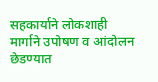सहकार्याने लोकशाही मार्गाने उपोषण व आंदोलन छेडण्यात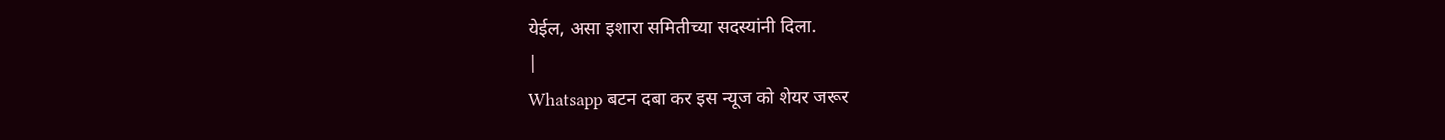येईल, असा इशारा समितीच्या सदस्यांनी दिला.
|
Whatsapp बटन दबा कर इस न्यूज को शेयर जरूर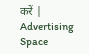करें |
Advertising Space